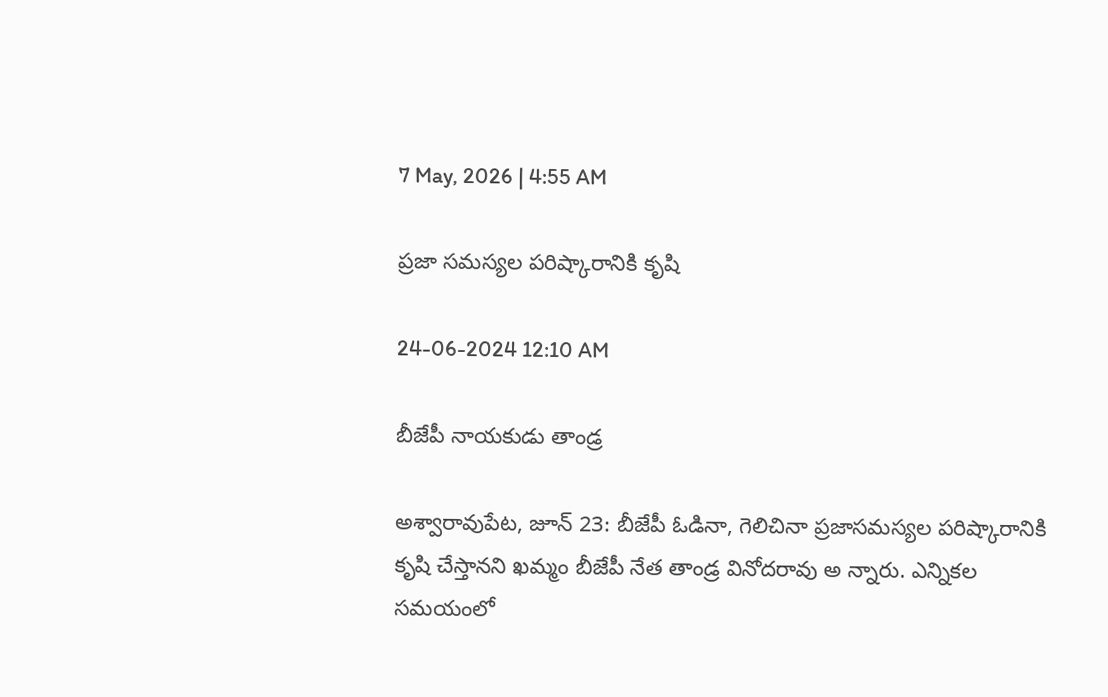7 May, 2026 | 4:55 AM

ప్రజా సమస్యల పరిష్కారానికి కృషి

24-06-2024 12:10 AM

బీజేపీ నాయకుడు తాండ్ర

అశ్వారావుపేట, జూన్ 23: బీజేపీ ఓడినా, గెలిచినా ప్రజాసమస్యల పరిష్కారానికి కృషి చేస్తానని ఖమ్మం బీజేపీ నేత తాండ్ర వినోదరావు అ న్నారు. ఎన్నికల సమయంలో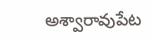అశ్వారావుపేట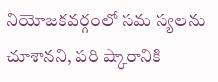నియోజకవర్గంలో సమ స్యలను చూశానని, పరి ష్కారానికి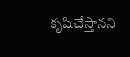కృషిచేస్తానని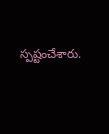స్పష్టంచేశారు.